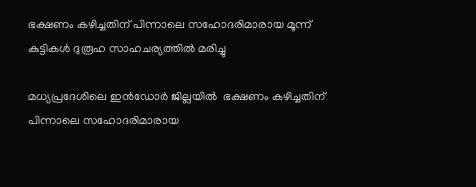ഭക്ഷണം കഴിച്ചതിന് പിന്നാലെ സഹോദരിമാരായ മൂന്ന് കുട്ടികള്‍ ദുരൂഹ സാഹചര്യത്തില്‍ മരിച്ചു

മധ്യപ്രദേശിലെ ഇന്‍ഡോര്‍ ജില്ലയില്‍  ഭക്ഷണം കഴിച്ചതിന് പിന്നാലെ സഹോദരിമാരായ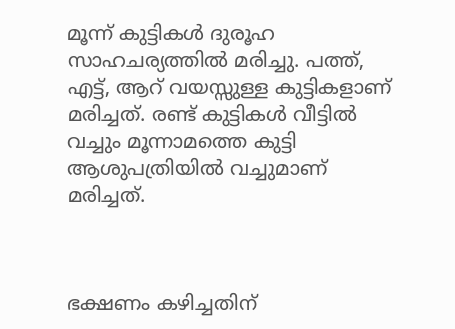മൂന്ന് കുട്ടികള്‍ ദുരൂഹ സാഹചര്യത്തില്‍ മരിച്ചു. പത്ത്, എട്ട്, ആറ് വയസ്സുള്ള കുട്ടികളാണ് മരിച്ചത്. രണ്ട് കുട്ടികള്‍ വീട്ടില്‍ വച്ചും മൂന്നാമത്തെ കുട്ടി ആശുപത്രിയില്‍ വച്ചുമാണ് മരിച്ചത്.



ഭക്ഷണം കഴിച്ചതിന്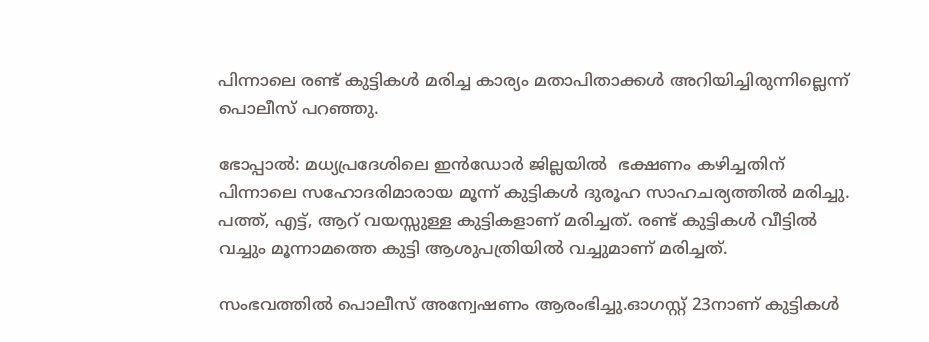പിന്നാലെ രണ്ട് കുട്ടികള്‍ മരിച്ച കാര്യം മതാപിതാക്കള്‍ അറിയിച്ചിരുന്നില്ലെന്ന് പൊലീസ് പറഞ്ഞു.

ഭോപ്പാല്‍: മധ്യപ്രദേശിലെ ഇന്‍ഡോര്‍ ജില്ലയില്‍  ഭക്ഷണം കഴിച്ചതിന് പിന്നാലെ സഹോദരിമാരായ മൂന്ന് കുട്ടികള്‍ ദുരൂഹ സാഹചര്യത്തില്‍ മരിച്ചു. പത്ത്, എട്ട്, ആറ് വയസ്സുള്ള കുട്ടികളാണ് മരിച്ചത്. രണ്ട് കുട്ടികള്‍ വീട്ടില്‍ വച്ചും മൂന്നാമത്തെ കുട്ടി ആശുപത്രിയില്‍ വച്ചുമാണ് മരിച്ചത്.

സംഭവത്തില്‍ പൊലീസ് അന്വേഷണം ആരംഭിച്ചു.ഓഗസ്റ്റ് 23നാണ് കുട്ടികള്‍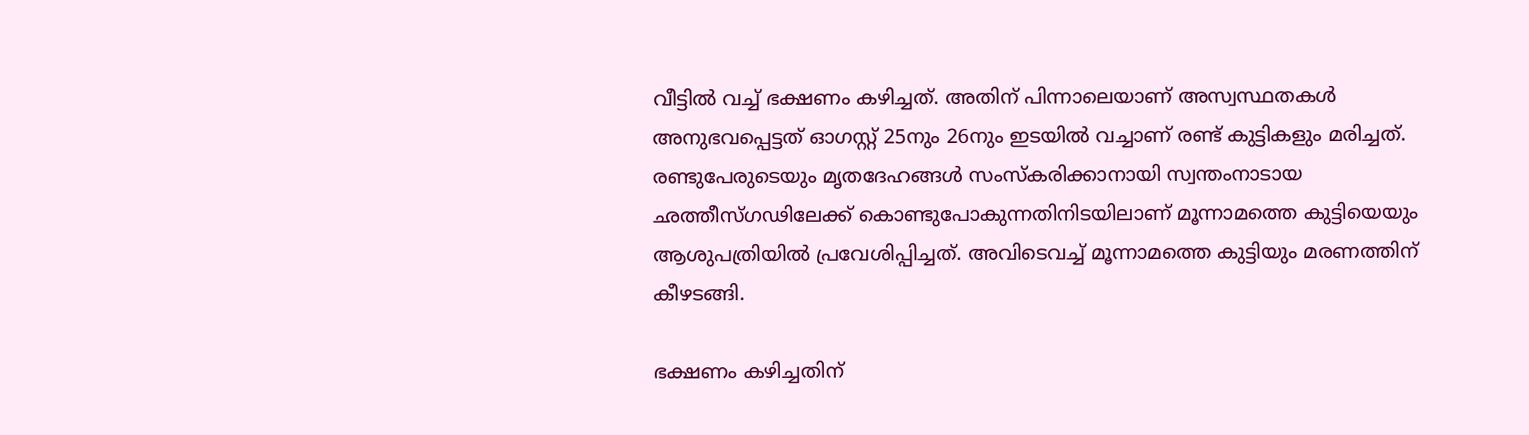വീട്ടില്‍ വച്ച് ഭക്ഷണം കഴിച്ചത്. അതിന് പിന്നാലെയാണ് അസ്വസ്ഥതകള്‍ അനുഭവപ്പെട്ടത് ഓഗസ്റ്റ് 25നും 26നും ഇടയില്‍ വച്ചാണ് രണ്ട് കുട്ടികളും മരിച്ചത്. രണ്ടുപേരുടെയും മൃതദേഹങ്ങള്‍ സംസ്‌കരിക്കാനായി സ്വന്തംനാടായ ഛത്തീസ്ഗഢിലേക്ക് കൊണ്ടുപോകുന്നതിനിടയിലാണ് മൂന്നാമത്തെ കുട്ടിയെയും ആശുപത്രിയില്‍ പ്രവേശിപ്പിച്ചത്. അവിടെവച്ച് മൂന്നാമത്തെ കുട്ടിയും മരണത്തിന് കീഴടങ്ങി.

ഭക്ഷണം കഴിച്ചതിന്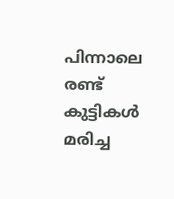പിന്നാലെ രണ്ട് കുട്ടികള്‍ മരിച്ച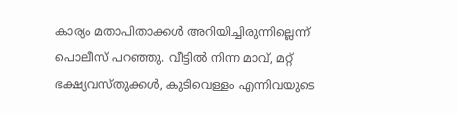കാര്യം മതാപിതാക്കള്‍ അറിയിച്ചിരുന്നില്ലെന്ന് പൊലീസ് പറഞ്ഞു. വീട്ടില്‍ നിന്ന മാവ്, മറ്റ് ഭക്ഷ്യവസ്തുക്കള്‍, കുടിവെള്ളം എന്നിവയുടെ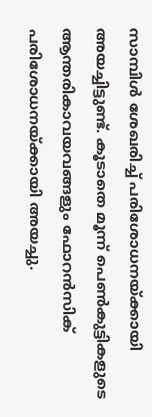സാമ്പിള്‍ ശേഖരിച്ച് പരിശോധനയ്ക്കായി അയച്ചിട്ടുണ്ട്. കൂടാതെ മൂന്ന് പെണ്‍കുട്ടികളുടെ ആന്തരികാവയവങ്ങളും ഫോറന്‍സിക് പരിശോധനയ്ക്കായി അയച്ചു.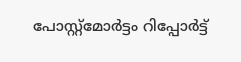പോസ്റ്റ്‌മോര്‍ട്ടം റിപ്പോര്‍ട്ട്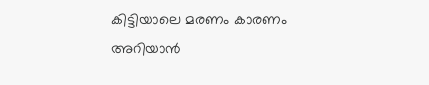കിട്ടിയാലെ മരണം കാരണം അറിയാന്‍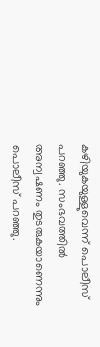കഴിയുകയുള്ളുവെന്ന് പൊലീസ് പറഞ്ഞു. സംഭവത്തില്‍ അന്വഷണം തുടരുകയാണെന്നും പൊലീസ് പറഞ്ഞു.